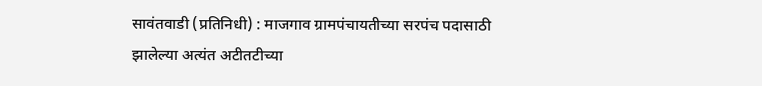सावंतवाडी (प्रतिनिधी) : माजगाव ग्रामपंचायतीच्या सरपंच पदासाठी झालेल्या अत्यंत अटीतटीच्या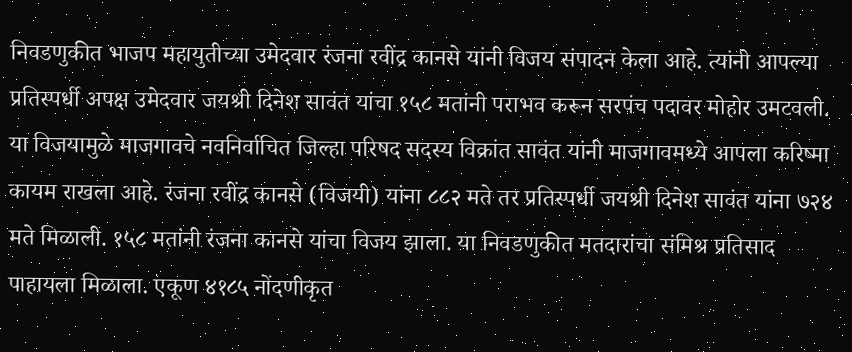निवडणुकीत भाजप महायुतीच्या उमेदवार रंजना रवींद्र कानसे यांनी विजय संपादन केला आहे. त्यांनी आपल्या प्रतिस्पर्धी अपक्ष उमेदवार जयश्री दिनेश सावंत यांचा १५८ मतांनी पराभव करून सरपंच पदावर मोहोर उमटवली. या विजयामुळे माजगावचे नवनिर्वाचित जिल्हा परिषद सदस्य विक्रांत सावंत यांनी माजगावमध्ये आपला करिष्मा कायम राखला आहे. रंजना रवींद्र कानसे (विजयी) यांना ८८२ मते तर प्रतिस्पर्धी जयश्री दिनेश सावंत यांना ७२४ मते मिळाली. १५८ मतांनी रंजना कानसे यांचा विजय झाला. या निवडणुकीत मतदारांचा संमिश्र प्रतिसाद पाहायला मिळाला. एकूण ४१८५ नोंदणीकृत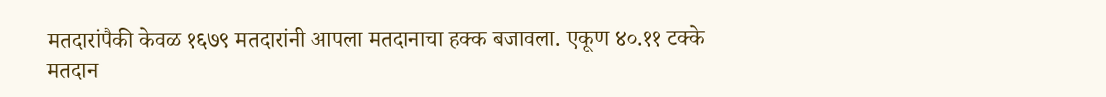मतदारांपैकी केवळ १६७९ मतदारांनी आपला मतदानाचा हक्क बजावला. एकूण ४०.११ टक्के मतदान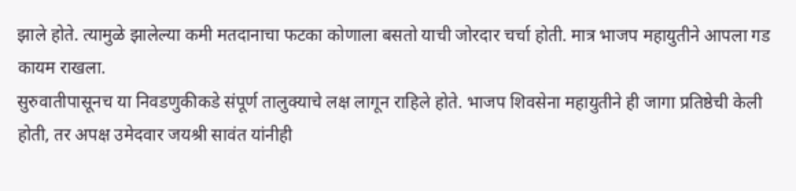झाले होते. त्यामुळे झालेल्या कमी मतदानाचा फटका कोणाला बसतो याची जोरदार चर्चा होती. मात्र भाजप महायुतीने आपला गड कायम राखला.
सुरुवातीपासूनच या निवडणुकीकडे संपूर्ण तालुक्याचे लक्ष लागून राहिले होते. भाजप शिवसेना महायुतीने ही जागा प्रतिष्ठेची केली होती, तर अपक्ष उमेदवार जयश्री सावंत यांनीही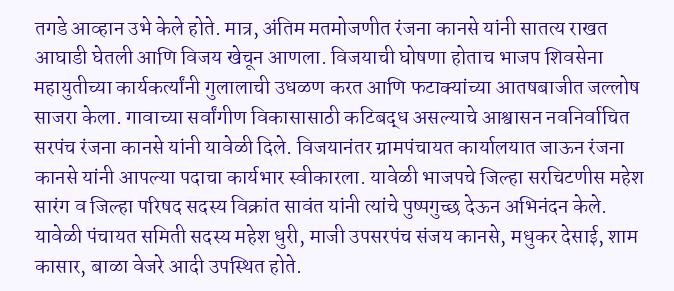तगडे आव्हान उभे केले होते. मात्र, अंतिम मतमोजणीत रंजना कानसे यांनी सातत्य राखत आघाडी घेतली आणि विजय खेचून आणला. विजयाची घोषणा होताच भाजप शिवसेना महायुतीच्या कार्यकर्त्यांनी गुलालाची उधळण करत आणि फटाक्यांच्या आतषबाजीत जल्लोष साजरा केला. गावाच्या सर्वांगीण विकासासाठी कटिबद्ध असल्याचे आश्वासन नवनिर्वाचित सरपंच रंजना कानसे यांनी यावेळी दिले. विजयानंतर ग्रामपंचायत कार्यालयात जाऊन रंजना कानसे यांनी आपल्या पदाचा कार्यभार स्वीकारला. यावेळी भाजपचे जिल्हा सरचिटणीस महेश सारंग व जिल्हा परिषद सदस्य विक्रांत सावंत यांनी त्यांचे पुष्पगुच्छ देऊन अभिनंदन केले. यावेळी पंचायत समिती सदस्य महेश धुरी, माजी उपसरपंच संजय कानसे, मधुकर देसाई, शाम कासार, बाळा वेजरे आदी उपस्थित होते.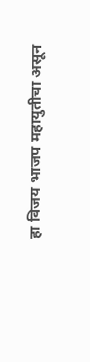हा विजय भाजप महायुतीचा असून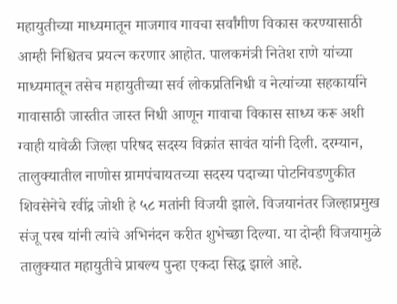महायुतीच्या माध्यमातून माजगाव गावचा सर्वांगीण विकास करण्यासाठी आम्ही निश्चितच प्रयत्न करणार आहोत. पालकमंत्री नितेश राणे यांच्या माध्यमातून तसेच महायुतीच्या सर्व लोकप्रतिनिधी व नेत्यांच्या सहकार्याने गावासाठी जास्तीत जास्त निधी आणून गावाचा विकास साध्य करू अशी ग्वाही यावेळी जिल्हा परिषद सदस्य विक्रांत सावंत यांनी दिली. दरम्यान, तालुक्यातील नाणोस ग्रामपंचायतच्या सदस्य पदाच्या पोटनिवडणुकीत शिवसेनेचे रवींद्र जोशी हे ५८ मतांनी विजयी झाले. विजयानंतर जिल्हाप्रमुख संजू परब यांनी त्यांचे अभिनंदन करीत शुभेच्छा दिल्या. या दोन्ही विजयामुळे तालुक्यात महायुतीचे प्राबल्य पुन्हा एकदा सिद्ध झाले आहे.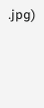.jpg)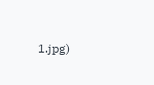1.jpg)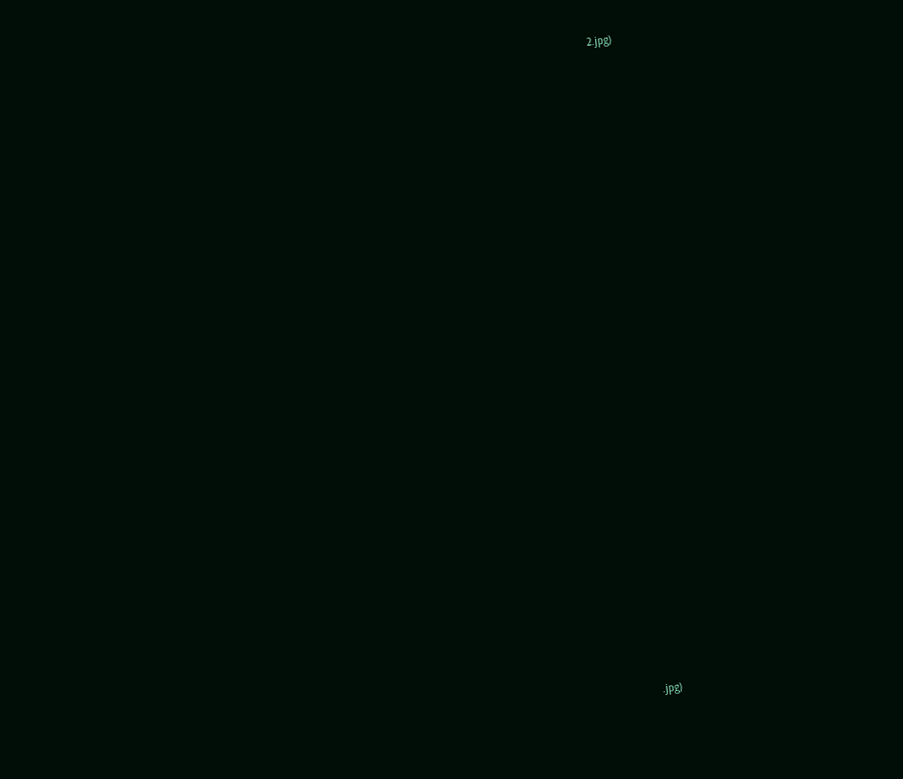2.jpg)





























.jpg)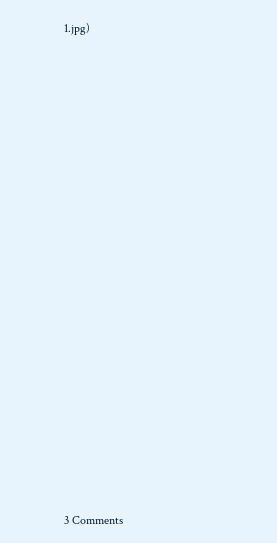1.jpg)





















3 Comments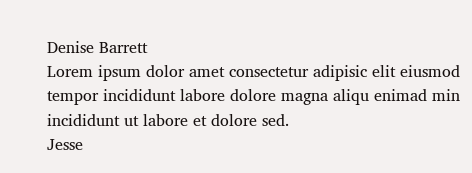Denise Barrett
Lorem ipsum dolor amet consectetur adipisic elit eiusmod tempor incididunt labore dolore magna aliqu enimad min incididunt ut labore et dolore sed.
Jesse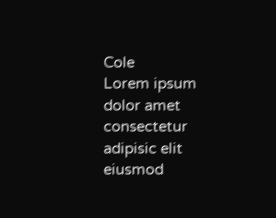Cole
Lorem ipsum dolor amet consectetur adipisic elit eiusmod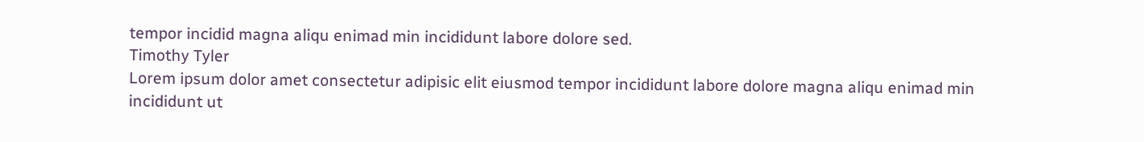tempor incidid magna aliqu enimad min incididunt labore dolore sed.
Timothy Tyler
Lorem ipsum dolor amet consectetur adipisic elit eiusmod tempor incididunt labore dolore magna aliqu enimad min incididunt ut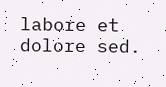labore et dolore sed.